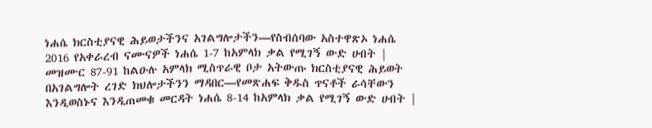ነሐሴ ክርስቲያናዊ ሕይወታችንና አገልግሎታችን—የስብሰባው አስተዋጽኦ ነሐሴ 2016 የአቀራረብ ናሙናዎች ነሐሴ 1-7 ከአምላክ ቃል የሚገኝ ውድ ሀብት | መዝሙር 87-91 ከልዑሉ አምላክ ሚስጥራዊ ቦታ አትውጡ ክርስቲያናዊ ሕይወት በአገልግሎት ረገድ ክህሎታችንን ማዳበር—የመጽሐፍ ቅዱስ ጥናቶች ራሳቸውን እንዲወስኑና እንዲጠመቁ መርዳት ነሐሴ 8-14 ከአምላክ ቃል የሚገኝ ውድ ሀብት |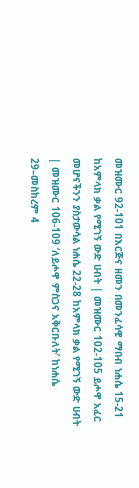መዝሙር 92-101 በእርጅና ዘመን በመንፈሳዊ ማበብ ነሐሴ 15-21 ከአምላክ ቃል የሚገኝ ውድ ሀብት | መዝሙር 102-105 ይሖዋ አፈር መሆናችንን ያስታውሳል ነሐሴ 22-28 ከአምላክ ቃል የሚገኝ ውድ ሀብት | መዝሙር 106-109 ‘ለይሖዋ ምስጋና አቅርቡለት’ ከነሐሴ 29–መስከረም 4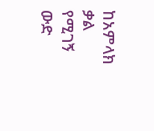ከአምላክ ቃል የሚገኝ ውድ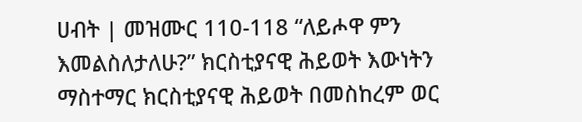ሀብት | መዝሙር 110-118 “ለይሖዋ ምን እመልስለታለሁ?” ክርስቲያናዊ ሕይወት እውነትን ማስተማር ክርስቲያናዊ ሕይወት በመስከረም ወር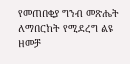የመጠበቂያ ግንብ መጽሔት ለማበርከት የሚደረግ ልዩ ዘመቻ